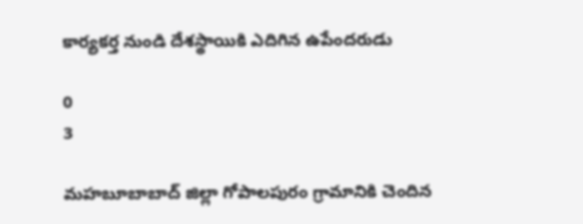కార్యకర్త నుండి దేశస్థాయికి ఎదిగిన ఉపేందరుడు

0
3

మహబూబాబాద్ జిల్లా గోపాలపురం గ్రామానికి చెందిన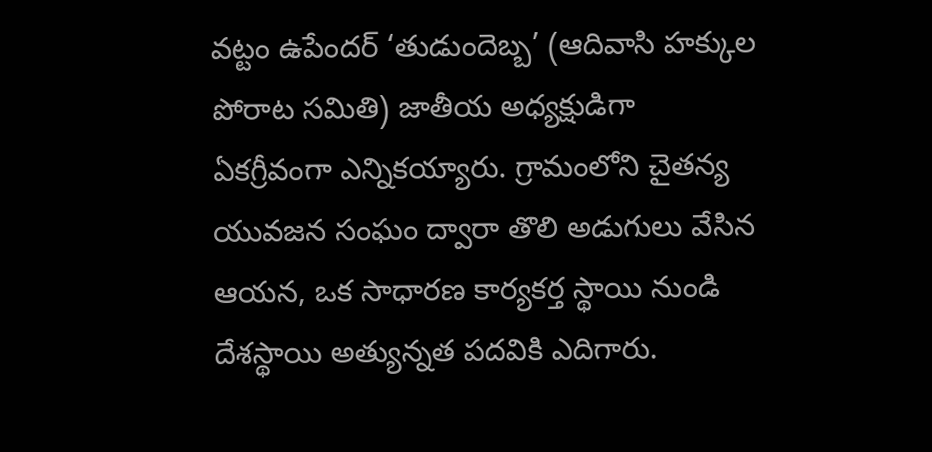వట్టం ఉపేందర్ ‘తుడుందెబ్బ’ (ఆదివాసి హక్కుల పోరాట సమితి) జాతీయ అధ్యక్షుడిగా ఏకగ్రీవంగా ఎన్నికయ్యారు. గ్రామంలోని చైతన్య యువజన సంఘం ద్వారా తొలి అడుగులు వేసిన ఆయన, ఒక సాధారణ కార్యకర్త స్థాయి నుండి దేశస్థాయి అత్యున్నత పదవికి ఎదిగారు.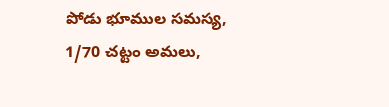పోడు భూముల సమస్య, 1/70 చట్టం అమలు,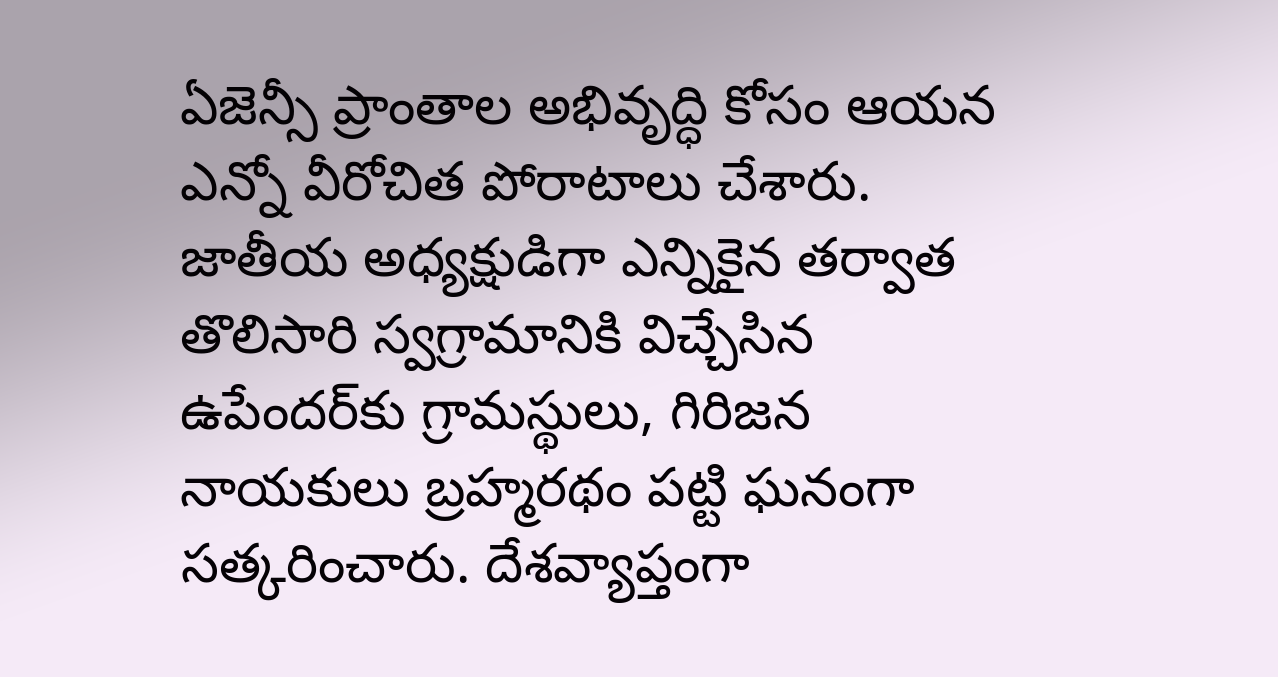ఏజెన్సీ ప్రాంతాల అభివృద్ధి కోసం ఆయన ఎన్నో వీరోచిత పోరాటాలు చేశారు. జాతీయ అధ్యక్షుడిగా ఎన్నికైన తర్వాత తొలిసారి స్వగ్రామానికి విచ్చేసిన ఉపేందర్‌కు గ్రామస్థులు, గిరిజన నాయకులు బ్రహ్మరథం పట్టి ఘనంగా సత్కరించారు. దేశవ్యాప్తంగా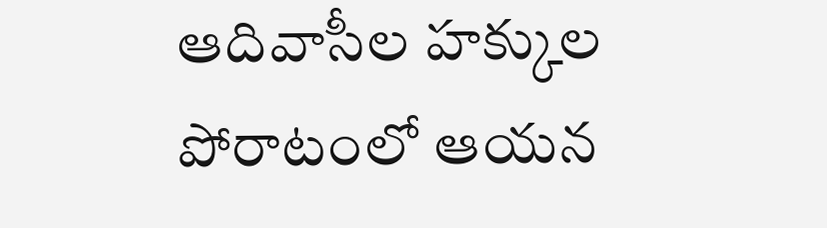ఆదివాసీల హక్కుల పోరాటంలో ఆయన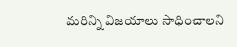మరిన్ని విజయాలు సాధించాలని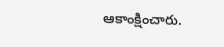ఆకాంక్షించారు.